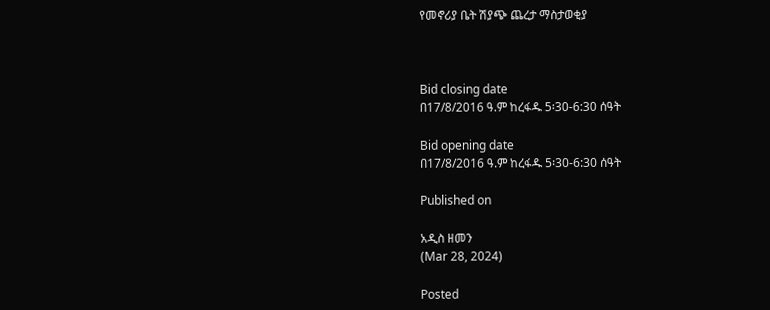የመኖሪያ ቤት ሽያጭ ጨረታ ማስታወቂያ



Bid closing date
በ17/8/2016 ዓ.ም ከረፋዱ 5፡30-6:30 ሰዓት

Bid opening date
በ17/8/2016 ዓ.ም ከረፋዱ 5፡30-6:30 ሰዓት

Published on

አዲስ ዘመን
(Mar 28, 2024)

Posted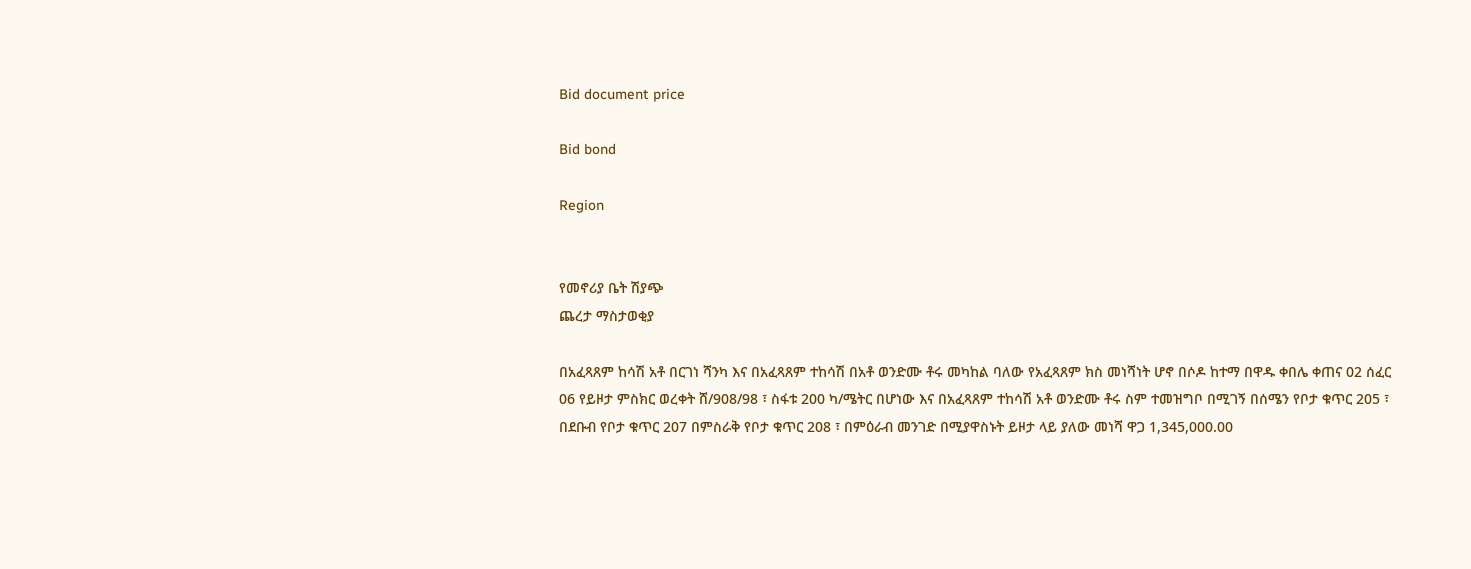Bid document price

Bid bond

Region


የመኖሪያ ቤት ሽያጭ
ጨረታ ማስታወቂያ

በአፈጻጸም ከሳሽ አቶ በርገነ ሻንካ እና በአፈጻጸም ተከሳሽ በአቶ ወንድሙ ቶሩ መካከል ባለው የአፈጻጸም ክስ መነሻነት ሆኖ በሶዶ ከተማ በዋዱ ቀበሌ ቀጠና 02 ሰፈር 06 የይዞታ ምስክር ወረቀት ሸ/908/98 ፣ ስፋቱ 200 ካ/ሜትር በሆነው እና በአፈጻጸም ተከሳሽ አቶ ወንድሙ ቶሩ ስም ተመዝግቦ በሚገኝ በሰሜን የቦታ ቁጥር 205 ፣ በደቡብ የቦታ ቁጥር 207 በምስራቅ የቦታ ቁጥር 208 ፣ በምዕራብ መንገድ በሚያዋስኑት ይዞታ ላይ ያለው መነሻ ዋጋ 1,345,000.00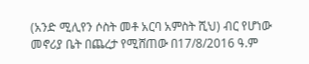(አንድ ሚሊየን ሶስት መቶ አርባ አምስት ሺህ) ብር የሆነው መኖሪያ ቤት በጨረታ የሚሸጠው በ17/8/2016 ዓ.ም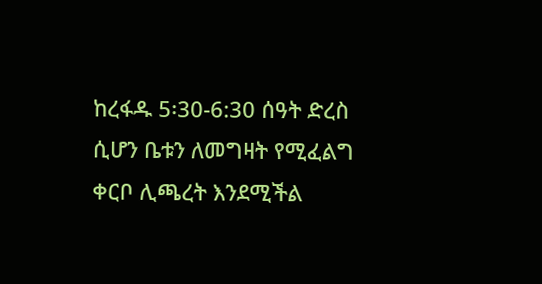ከረፋዱ 5፡30-6:30 ሰዓት ድረስ ሲሆን ቤቱን ለመግዛት የሚፈልግ ቀርቦ ሊጫረት እንደሚችል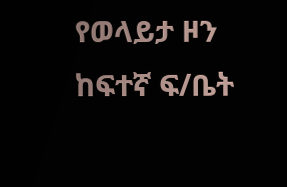የወላይታ ዞን ከፍተኛ ፍ/ቤት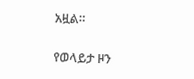አዟል።

የወላይታ ዞን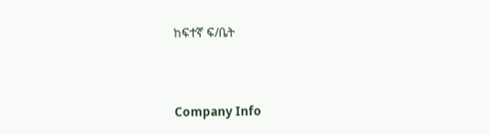ከፍተኛ ፍ/ቤት



Company Info